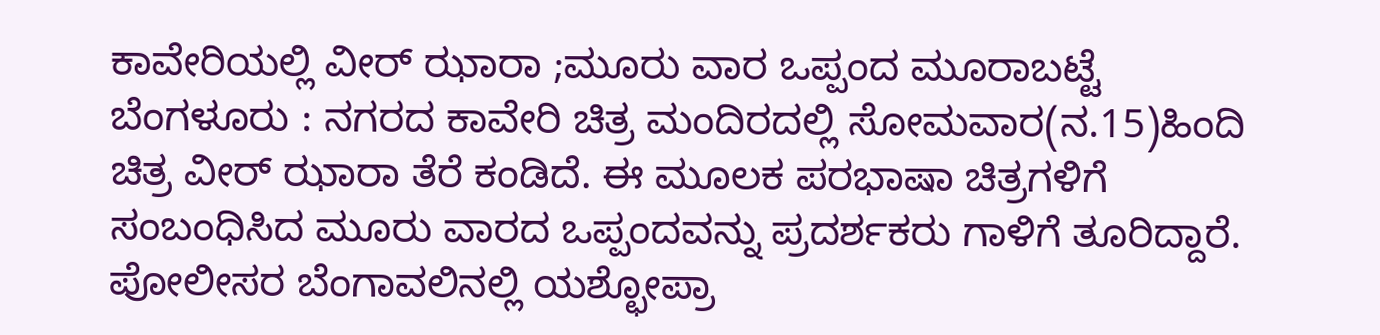ಕಾವೇರಿಯಲ್ಲಿ ವೀರ್ ಝಾರಾ ;ಮೂರು ವಾರ ಒಪ್ಪಂದ ಮೂರಾಬಟ್ಟೆ
ಬೆಂಗಳೂರು : ನಗರದ ಕಾವೇರಿ ಚಿತ್ರ ಮಂದಿರದಲ್ಲಿ ಸೋಮವಾರ(ನ.15)ಹಿಂದಿ ಚಿತ್ರ ವೀರ್ ಝಾರಾ ತೆರೆ ಕಂಡಿದೆ. ಈ ಮೂಲಕ ಪರಭಾಷಾ ಚಿತ್ರಗಳಿಗೆ ಸಂಬಂಧಿಸಿದ ಮೂರು ವಾರದ ಒಪ್ಪಂದವನ್ನು ಪ್ರದರ್ಶಕರು ಗಾಳಿಗೆ ತೂರಿದ್ದಾರೆ.
ಪೋಲೀಸರ ಬೆಂಗಾವಲಿನಲ್ಲಿ ಯಶ್ಛೋಪ್ರಾ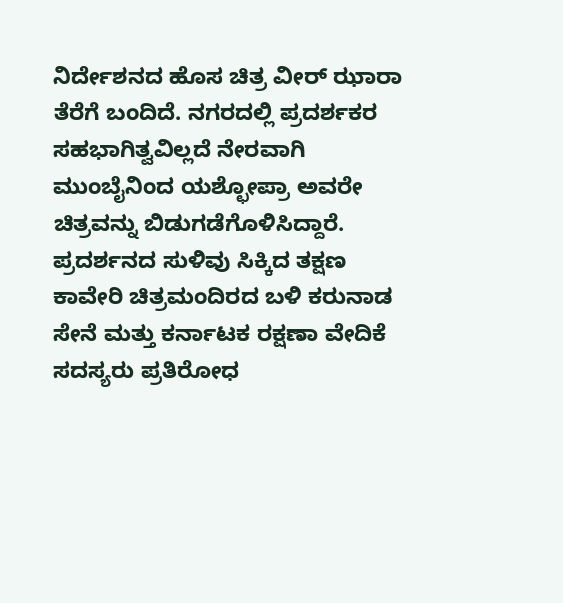ನಿರ್ದೇಶನದ ಹೊಸ ಚಿತ್ರ ವೀರ್ ಝಾರಾ ತೆರೆಗೆ ಬಂದಿದೆ. ನಗರದಲ್ಲಿ ಪ್ರದರ್ಶಕರ ಸಹಭಾಗಿತ್ವವಿಲ್ಲದೆ ನೇರವಾಗಿ ಮುಂಬೈನಿಂದ ಯಶ್ಛೋಪ್ರಾ ಅವರೇ ಚಿತ್ರವನ್ನು ಬಿಡುಗಡೆಗೊಳಿಸಿದ್ದಾರೆ.
ಪ್ರದರ್ಶನದ ಸುಳಿವು ಸಿಕ್ಕಿದ ತಕ್ಷಣ ಕಾವೇರಿ ಚಿತ್ರಮಂದಿರದ ಬಳಿ ಕರುನಾಡ ಸೇನೆ ಮತ್ತು ಕರ್ನಾಟಕ ರಕ್ಷಣಾ ವೇದಿಕೆ ಸದಸ್ಯರು ಪ್ರತಿರೋಧ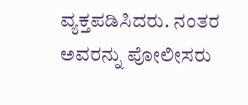ವ್ಯಕ್ತಪಡಿಸಿದರು. ನಂತರ ಅವರನ್ನು ಪೋಲೀಸರು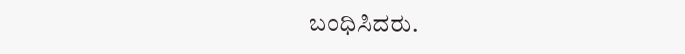ಬಂಧಿಸಿದರು.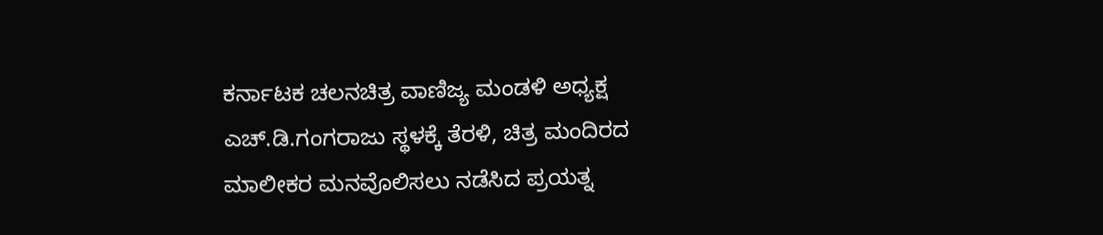ಕರ್ನಾಟಕ ಚಲನಚಿತ್ರ ವಾಣಿಜ್ಯ ಮಂಡಳಿ ಅಧ್ಯಕ್ಷ ಎಚ್.ಡಿ.ಗಂಗರಾಜು ಸ್ಥಳಕ್ಕೆ ತೆರಳಿ, ಚಿತ್ರ ಮಂದಿರದ ಮಾಲೀಕರ ಮನವೊಲಿಸಲು ನಡೆಸಿದ ಪ್ರಯತ್ನ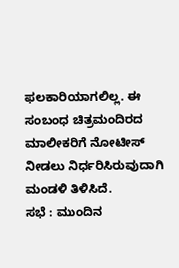ಫಲಕಾರಿಯಾಗಲಿಲ್ಲ. ಈ ಸಂಬಂಧ ಚಿತ್ರಮಂದಿರದ ಮಾಲೀಕರಿಗೆ ನೋಟೀಸ್ ನೀಡಲು ನಿರ್ಧರಿಸಿರುವುದಾಗಿ ಮಂಡಳಿ ತಿಳಿಸಿದೆ.
ಸಭೆ : ಮುಂದಿನ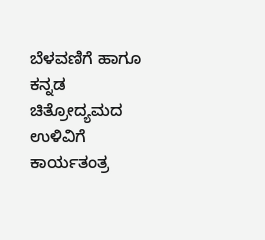ಬೆಳವಣಿಗೆ ಹಾಗೂ ಕನ್ನಡ ಚಿತ್ರೋದ್ಯಮದ ಉಳಿವಿಗೆ ಕಾರ್ಯತಂತ್ರ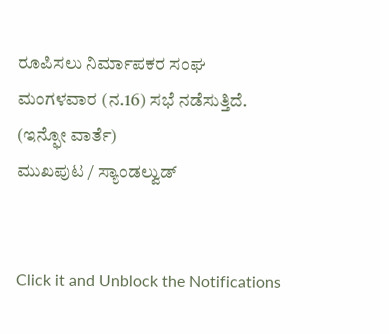ರೂಪಿಸಲು ನಿರ್ಮಾಪಕರ ಸಂಘ ಮಂಗಳವಾರ (ನ.16) ಸಭೆ ನಡೆಸುತ್ತಿದೆ.
(ಇನ್ಫೋ ವಾರ್ತೆ)
ಮುಖಪುಟ / ಸ್ಯಾಂಡಲ್ವುಡ್


Click it and Unblock the Notifications